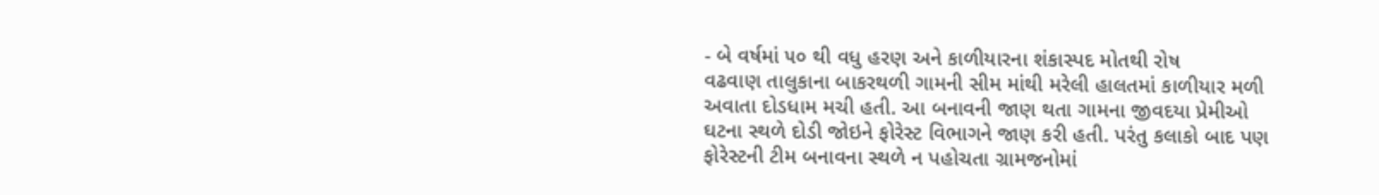- બે વર્ષમાં ૫૦ થી વધુ હરણ અને કાળીયારના શંકાસ્પદ મોતથી રોષ
વઢવાણ તાલુકાના બાકરથળી ગામની સીમ માંથી મરેલી હાલતમાં કાળીયાર મળી અવાતા દોડધામ મચી હતી. આ બનાવની જાણ થતા ગામના જીવદયા પ્રેમીઓ ઘટના સ્થળે દોડી જોઇને ફોરેસ્ટ વિભાગને જાણ કરી હતી. પરંતુ કલાકો બાદ પણ ફોરેસ્ટની ટીમ બનાવના સ્થળે ન પહોચતા ગ્રામજનોમાં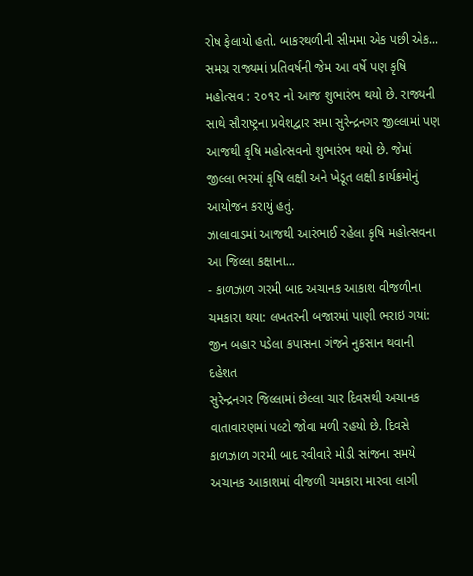રોષ ફેલાયો હતો. બાકરથળીની સીમમા એક પછી એક...
સમગ્ર રાજ્યમાં પ્રતિવર્ષની જેમ આ વર્ષે પણ કૃષિ મહોત્સવ : ૨૦૧૨ નો આજ શુભારંભ થયો છે. રાજ્યની સાથે સૌરાષ્ટ્રના પ્રવેશદ્વાર સમા સુરેન્દ્રનગર જીલ્લામાં પણ આજથી કૃષિ મહોત્સવનો શુભારંભ થયો છે. જેમાં જીલ્લા ભરમાં કૃષિ લક્ષી અને ખેડૂત લક્ષી કાર્યક્રમોનું આયોજન કરાયું હતું.
ઝાલાવાડમાં આજથી આરંભાઈ રહેલા કૃષિ મહોત્સવના આ જિલ્લા કક્ષાના...
- કાળઝાળ ગરમી બાદ અચાનક આકાશ વીજળીના ચમકારા થયા: લખતરની બજારમાં પાણી ભરાઇ ગયાં: જીન બહાર પડેલા કપાસના ગંજને નુકસાન થવાની દહેશત
સુરેન્દ્રનગર જિલ્લામાં છેલ્લા ચાર દિવસથી અચાનક વાતાવારણમાં પલ્ટો જોવા મળી રહયો છે. દિવસે કાળઝાળ ગરમી બાદ રવીવારે મોડી સાંજના સમયે અચાનક આકાશમાં વીજળી ચમકારા મારવા લાગી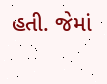હતી. જેમાં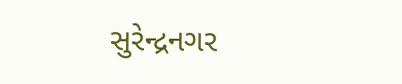સુરેન્દ્રનગર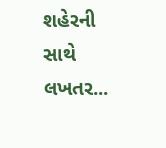શહેરની સાથે લખતર...